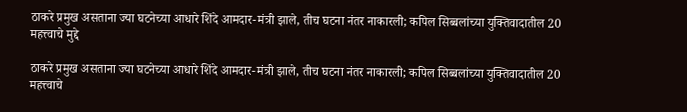ठाकरे प्रमुख असताना ज्या घटनेच्या आधारे शिंदे आमदार-मंत्री झाले, तीच घटना नंतर नाकारली; कपिल सिब्बलांच्या युक्तिवादातील 20 महत्त्वाचे मुद्दे

ठाकरे प्रमुख असताना ज्या घटनेच्या आधारे शिंदे आमदार-मंत्री झाले, तीच घटना नंतर नाकारली; कपिल सिब्बलांच्या युक्तिवादातील 20 महत्त्वाचे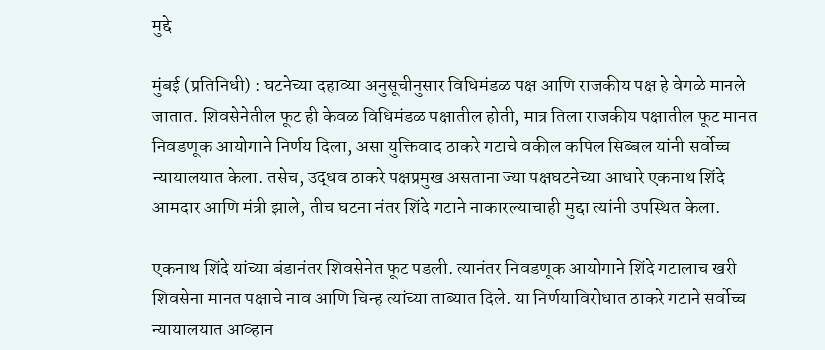मुद्दे

मुंबई (प्रतिनिधी) : घटनेच्या दहाव्या अनुसूचीनुसार विधिमंडळ पक्ष आणि राजकीय पक्ष हे वेगळे मानले जातात. शिवसेनेतील फूट ही केवळ विधिमंडळ पक्षातील होती, मात्र तिला राजकीय पक्षातील फूट मानत निवडणूक आयोगाने निर्णय दिला, असा युक्तिवाद ठाकरे गटाचे वकील कपिल सिब्बल यांनी सर्वोच्च न्यायालयात केला. तसेच, उद्धव ठाकरे पक्षप्रमुख असताना ज्या पक्षघटनेच्या आधारे एकनाथ शिंदे आमदार आणि मंत्री झाले, तीच घटना नंतर शिंदे गटाने नाकारल्याचाही मुद्दा त्यांनी उपस्थित केला.

एकनाथ शिंदे यांच्या बंडानंतर शिवसेनेत फूट पडली. त्यानंतर निवडणूक आयोगाने शिंदे गटालाच खरी शिवसेना मानत पक्षाचे नाव आणि चिन्ह त्यांच्या ताब्यात दिले. या निर्णयाविरोधात ठाकरे गटाने सर्वोच्च न्यायालयात आव्हान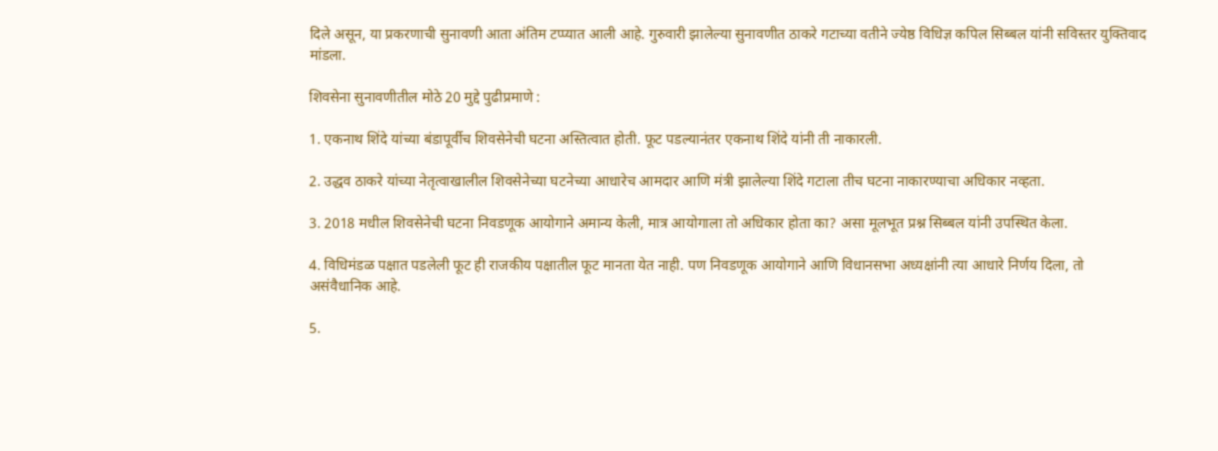दिले असून, या प्रकरणाची सुनावणी आता अंतिम टप्प्यात आली आहे. गुरुवारी झालेल्या सुनावणीत ठाकरे गटाच्या वतीने ज्येष्ठ विधिज्ञ कपिल सिब्बल यांनी सविस्तर युक्तिवाद मांडला.

शिवसेना सुनावणीतील मोठे 20 मुद्दे पुढीप्रमाणे :

1. एकनाथ शिंदे यांच्या बंडापूर्वीच शिवसेनेची घटना अस्तित्वात होती. फूट पडल्यानंतर एकनाथ शिंदे यांनी ती नाकारली.

2. उद्धव ठाकरे यांच्या नेतृत्वाखालील शिवसेनेच्या घटनेच्या आधारेच आमदार आणि मंत्री झालेल्या शिंदे गटाला तीच घटना नाकारण्याचा अधिकार नव्हता.

3. 2018 मधील शिवसेनेची घटना निवडणूक आयोगाने अमान्य केली, मात्र आयोगाला तो अधिकार होता का? असा मूलभूत प्रश्न सिब्बल यांनी उपस्थित केला.

4. विधिमंडळ पक्षात पडलेली फूट ही राजकीय पक्षातील फूट मानता येत नाही. पण निवडणूक आयोगाने आणि विधानसभा अध्यक्षांनी त्या आधारे निर्णय दिला, तो असंवैधानिक आहे.

5.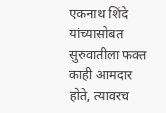एकनाथ शिंदे यांच्यासोबत सुरुवातीला फक्त काही आमदार होते, त्यावरच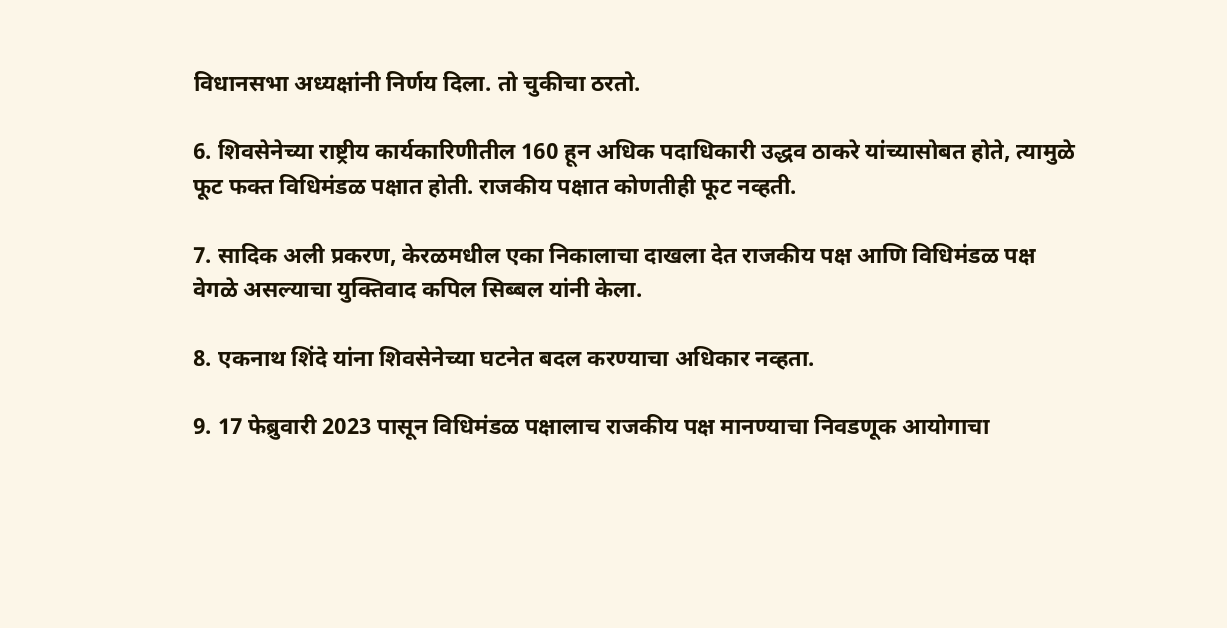विधानसभा अध्यक्षांनी निर्णय दिला. तो चुकीचा ठरतो.

6. शिवसेनेच्या राष्ट्रीय कार्यकारिणीतील 160 हून अधिक पदाधिकारी उद्धव ठाकरे यांच्यासोबत होते, त्यामुळे फूट फक्त विधिमंडळ पक्षात होती. राजकीय पक्षात कोणतीही फूट नव्हती.

7. सादिक अली प्रकरण, केरळमधील एका निकालाचा दाखला देत राजकीय पक्ष आणि विधिमंडळ पक्ष वेगळे असल्याचा युक्तिवाद कपिल सिब्बल यांनी केला.

8. एकनाथ शिंदे यांना शिवसेनेच्या घटनेत बदल करण्याचा अधिकार नव्हता.

9. 17 फेब्रुवारी 2023 पासून विधिमंडळ पक्षालाच राजकीय पक्ष मानण्याचा निवडणूक आयोगाचा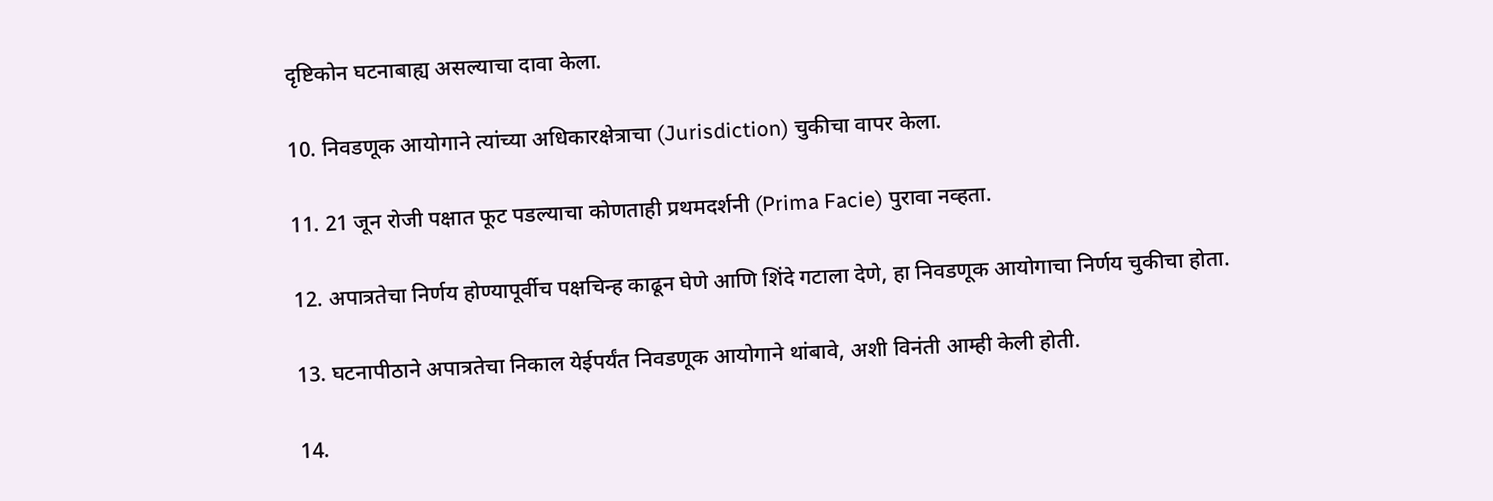दृष्टिकोन घटनाबाह्य असल्याचा दावा केला.

10. निवडणूक आयोगाने त्यांच्या अधिकारक्षेत्राचा (Jurisdiction) चुकीचा वापर केला.

11. 21 जून रोजी पक्षात फूट पडल्याचा कोणताही प्रथमदर्शनी (Prima Facie) पुरावा नव्हता.

12. अपात्रतेचा निर्णय होण्यापूर्वीच पक्षचिन्ह काढून घेणे आणि शिंदे गटाला देणे, हा निवडणूक आयोगाचा निर्णय चुकीचा होता.

13. घटनापीठाने अपात्रतेचा निकाल येईपर्यंत निवडणूक आयोगाने थांबावे, अशी विनंती आम्ही केली होती.

14.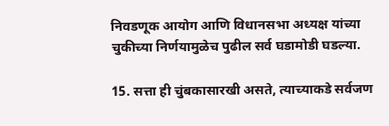निवडणूक आयोग आणि विधानसभा अध्यक्ष यांच्या चुकीच्या निर्णयामुळेच पुढील सर्व घडामोडी घडल्या.

15. सत्ता ही चुंबकासारखी असते, त्याच्याकडे सर्वजण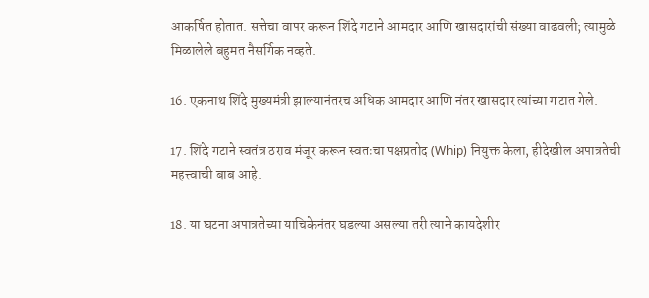आकर्षित होतात. सत्तेचा वापर करून शिंदे गटाने आमदार आणि खासदारांची संख्या वाढवली; त्यामुळे मिळालेले बहुमत नैसर्गिक नव्हते.

16. एकनाथ शिंदे मुख्यमंत्री झाल्यानंतरच अधिक आमदार आणि नंतर खासदार त्यांच्या गटात गेले.

17. शिंदे गटाने स्वतंत्र ठराव मंजूर करून स्वतःचा पक्षप्रतोद (Whip) नियुक्त केला, हीदेखील अपात्रतेची महत्त्वाची बाब आहे.

18. या घटना अपात्रतेच्या याचिकेनंतर घडल्या असल्या तरी त्याने कायदेशीर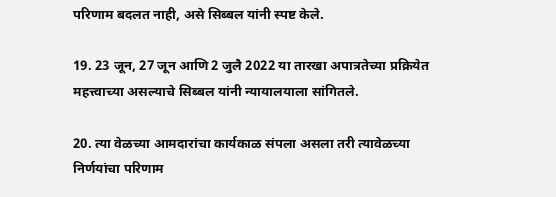परिणाम बदलत नाही, असे सिब्बल यांनी स्पष्ट केले.

19. 23 जून, 27 जून आणि 2 जुलै 2022 या तारखा अपात्रतेच्या प्रक्रियेत महत्त्वाच्या असल्याचे सिब्बल यांनी न्यायालयाला सांगितले.

20. त्या वेळच्या आमदारांचा कार्यकाळ संपला असला तरी त्यावेळच्या निर्णयांचा परिणाम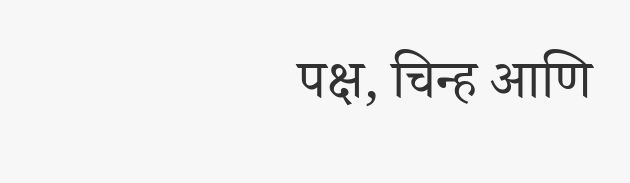पक्ष, चिन्ह आणि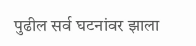पुढील सर्व घटनांवर झाला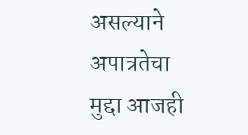असल्याने अपात्रतेचा मुद्दा आजही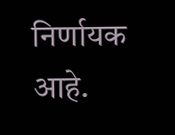निर्णायक आहे.